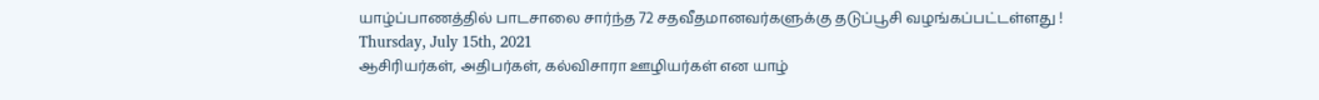யாழ்ப்பாணத்தில் பாடசாலை சார்ந்த 72 சதவீதமானவர்களுக்கு தடுப்பூசி வழங்கப்பட்டள்ளது !
Thursday, July 15th, 2021
ஆசிரியர்கள், அதிபர்கள், கல்விசாரா ஊழியர்கள் என யாழ்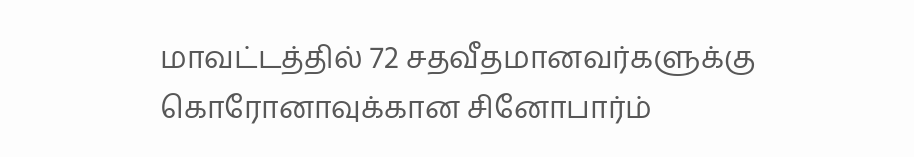மாவட்டத்தில் 72 சதவீதமானவர்களுக்கு கொரோனாவுக்கான சினோபார்ம்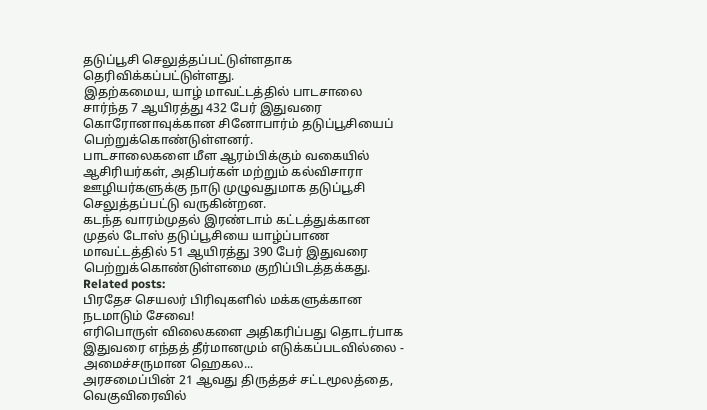தடுப்பூசி செலுத்தப்பட்டுள்ளதாக தெரிவிக்கப்பட்டுள்ளது.
இதற்கமைய, யாழ் மாவட்டத்தில் பாடசாலை சார்ந்த 7 ஆயிரத்து 432 பேர் இதுவரை கொரோனாவுக்கான சினோபார்ம் தடுப்பூசியைப் பெற்றுக்கொண்டுள்ளனர்.
பாடசாலைகளை மீள ஆரம்பிக்கும் வகையில் ஆசிரியர்கள், அதிபர்கள் மற்றும் கல்விசாரா ஊழியர்களுக்கு நாடு முழுவதுமாக தடுப்பூசி செலுத்தப்பட்டு வருகின்றன.
கடந்த வாரம்முதல் இரண்டாம் கட்டத்துக்கான முதல் டோஸ் தடுப்பூசியை யாழ்ப்பாண மாவட்டத்தில் 51 ஆயிரத்து 390 பேர் இதுவரை பெற்றுக்கொண்டுள்ளமை குறிப்பிடத்தக்கது.
Related posts:
பிரதேச செயலர் பிரிவுகளில் மக்களுக்கான நடமாடும் சேவை!
எரிபொருள் விலைகளை அதிகரிப்பது தொடர்பாக இதுவரை எந்தத் தீர்மானமும் எடுக்கப்படவில்லை - அமைச்சருமான ஹெகல...
அரசமைப்பின் 21 ஆவது திருத்தச் சட்டமூலத்தை, வெகுவிரைவில்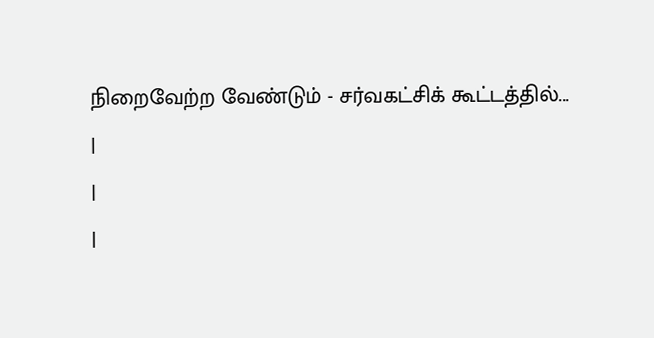நிறைவேற்ற வேண்டும் - சர்வகட்சிக் கூட்டத்தில்...
|
|
|